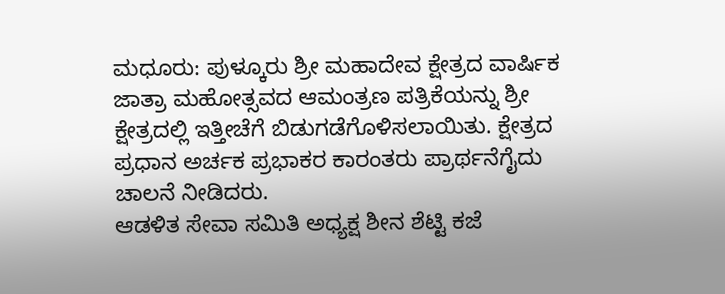ಮಧೂರು: ಪುಳ್ಕೂರು ಶ್ರೀ ಮಹಾದೇವ ಕ್ಷೇತ್ರದ ವಾರ್ಷಿಕ ಜಾತ್ರಾ ಮಹೋತ್ಸವದ ಆಮಂತ್ರಣ ಪತ್ರಿಕೆಯನ್ನು ಶ್ರೀ ಕ್ಷೇತ್ರದಲ್ಲಿ ಇತ್ತೀಚೆಗೆ ಬಿಡುಗಡೆಗೊಳಿಸಲಾಯಿತು. ಕ್ಷೇತ್ರದ ಪ್ರಧಾನ ಅರ್ಚಕ ಪ್ರಭಾಕರ ಕಾರಂತರು ಪ್ರಾರ್ಥನೆಗೈದು ಚಾಲನೆ ನೀಡಿದರು.
ಆಡಳಿತ ಸೇವಾ ಸಮಿತಿ ಅಧ್ಯಕ್ಷ ಶೀನ ಶೆಟ್ಟಿ ಕಜೆ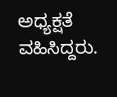ಅಧ್ಯಕ್ಷತೆ ವಹಿಸಿದ್ದರು.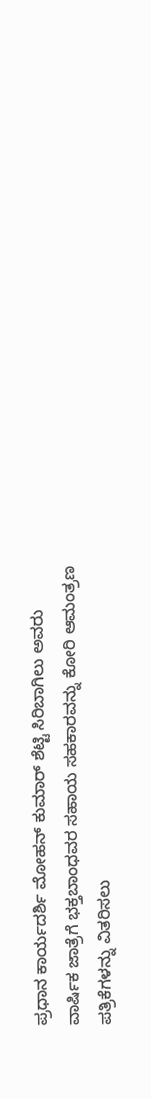ಪ್ರಧಾನ ಕಾರ್ಯದರ್ಶಿ ಮೋಹನ್ ಕುಮಾರ್ ಶೆಟ್ಟಿ ಸಿರಿಬಾಗಿಲು ಅವರು ವಾರ್ಷಿಕ ಜಾತ್ರೆಗೆ ಭಕ್ತಬಾಂಧವರ ಸಹಾಯ ಸಹಕಾರವನ್ನು ಕೋರಿ ಆಮಂತ್ರಣ ಪತ್ರಿಕೆಗಳನ್ನು ವಿತರಿಸಲು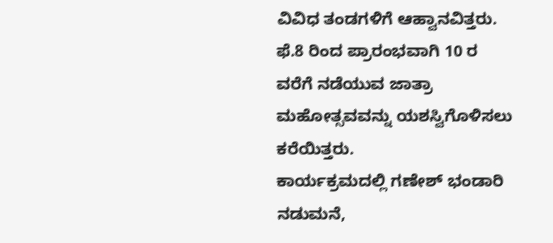ವಿವಿಧ ತಂಡಗಳಿಗೆ ಆಹ್ವಾನವಿತ್ತರು. ಫೆ.8 ರಿಂದ ಪ್ರಾರಂಭವಾಗಿ 10 ರ ವರೆಗೆ ನಡೆಯುವ ಜಾತ್ರಾ ಮಹೋತ್ಸವವನ್ನು ಯಶಸ್ವಿಗೊಳಿಸಲು ಕರೆಯಿತ್ತರು.
ಕಾರ್ಯಕ್ರಮದಲ್ಲಿ ಗಣೇಶ್ ಭಂಡಾರಿ ನಡುಮನೆ,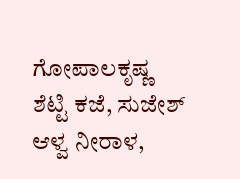ಗೋಪಾಲಕೃಷ್ಣ ಶೆಟ್ಟಿ ಕಜೆ, ಸುಜೇಶ್ ಆಳ್ವ ನೀರಾಳ,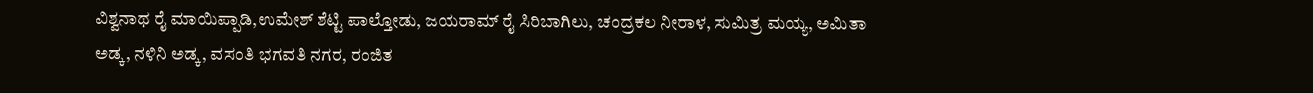ವಿಶ್ವನಾಥ ರೈ ಮಾಯಿಪ್ಪಾಡಿ,ಉಮೇಶ್ ಶೆಟ್ಟಿ ಪಾಲ್ತೋಡು, ಜಯರಾಮ್ ರೈ ಸಿರಿಬಾಗಿಲು, ಚಂದ್ರಕಲ ನೀರಾಳ, ಸುಮಿತ್ರ ಮಯ್ಯ, ಅಮಿತಾ ಅಡ್ಕ, ನಳಿನಿ ಅಡ್ಕ, ವಸಂತಿ ಭಗವತಿ ನಗರ, ರಂಜಿತ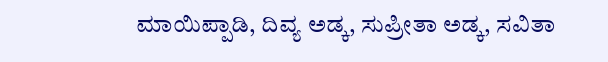ಮಾಯಿಪ್ಪಾಡಿ, ದಿವ್ಯ ಅಡ್ಕ, ಸುಪ್ರೀತಾ ಅಡ್ಕ, ಸವಿತಾ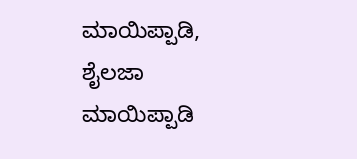ಮಾಯಿಪ್ಪಾಡಿ, ಶೈಲಜಾ ಮಾಯಿಪ್ಪಾಡಿ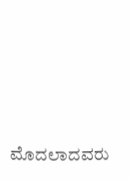ಮೊದಲಾದವರು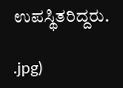ಉಪಸ್ಥಿತರಿದ್ದರು.

.jpg)